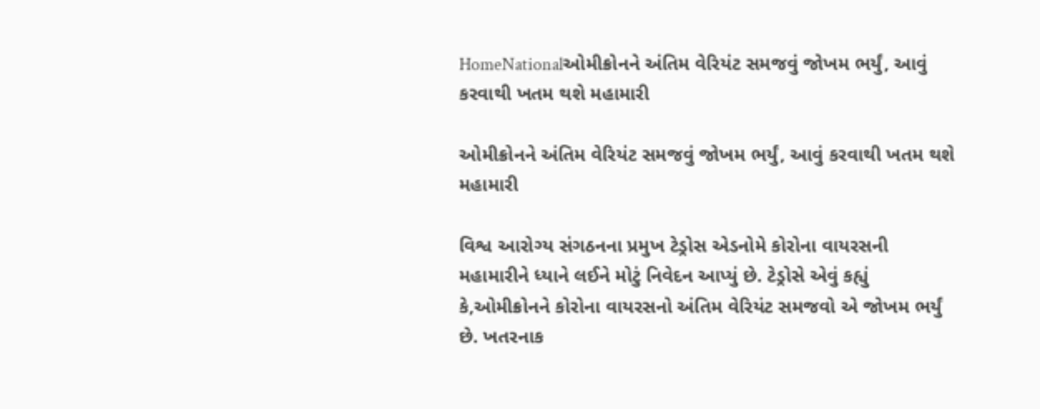HomeNationalઓમીક્રોનને અંતિમ વેરિયંટ સમજવું જોખમ ભર્યું, આવું કરવાથી ખતમ થશે મહામારી

ઓમીક્રોનને અંતિમ વેરિયંટ સમજવું જોખમ ભર્યું, આવું કરવાથી ખતમ થશે મહામારી

વિશ્વ આરોગ્ય સંગઠનના પ્રમુખ ટેડ્રોસ એડનોમે કોરોના વાયરસની મહામારીને ધ્યાને લઈને મોટું નિવેદન આપ્યું છે. ટેડ્રોસે એવું કહ્યું કે,ઓમીક્રોનને કોરોના વાયરસનો અંતિમ વેરિયંટ સમજવો એ જોખમ ભર્યું છે. ખતરનાક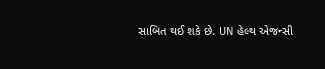સાબિત થઈ શકે છે. UN હેલ્થ એજન્સી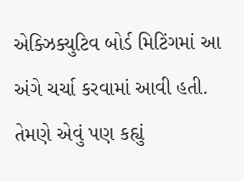એક્ઝિક્યુટિવ બોર્ડ મિટિંગમાં આ અંગે ચર્ચા કરવામાં આવી હતી. તેમણે એવું પણ કહ્યું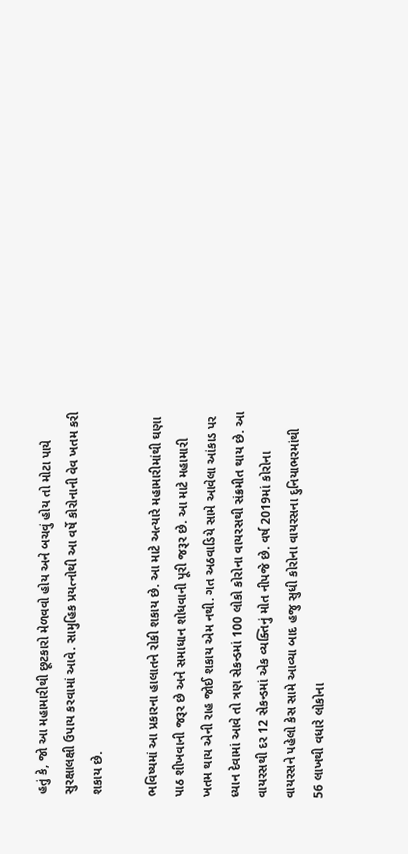હતું કે, જો આ મહામારીથી છૂટકારો મેળવવો હોય અને બચવું હોય તો મોટા પાયે સુરક્ષાલક્ષી ઉપાય કરવામાં આવે. સામુહિક પ્રયત્નોથી આ વર્ષે કોરોનાની વેવ ખતમ કરી શકાય છે.

ભવિષ્યમાં આ પ્રકારના હાલાતને રોકી શકાય છે. આ માટે અત્યારે મહામારીમાંથી ઘણા પાઠ શીખવાની જરૂર છે અને સમાધાન શોધવાની પૂરી જરૂર છે. આ માટે મહામારી ખતમ થાય એની રાહ જોઈ શકાય એમ નથી. ગત અઠવાડિયે સામે આવેલા આંકાડ પર ધ્યાન દેવામાં આવે તો ત્રણ સેકન્ડમાં 100 લોકો કોરોના વાયરસથી સંક્રમીત થાય છે. આ વાયરસથી દર 12 સેકન્ડમાં એક વ્યક્તિનું મોત નીપજે છે. વર્ષ 2019માં કોરોના વાયરસને પહેલો કેસ સામે આવ્યા બાદ હજુ સુધી કોરોના વાયરસના દુનિયાભરમાંથી 56 લાખથી વધારે લોકોના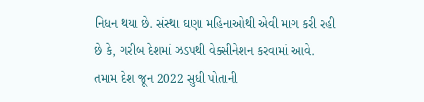નિધન થયા છે. સંસ્થા ઘણા મહિનાઓથી એવી માગ કરી રહી છે કે, ગરીબ દેશમાં ઝડપથી વેક્સીનેશન કરવામાં આવે. તમામ દેશ જૂન 2022 સુધી પોતાની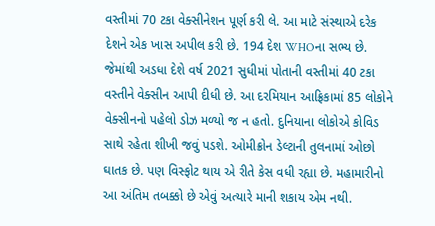વસ્તીમાં 70 ટકા વેક્સીનેશન પૂર્ણ કરી લે. આ માટે સંસ્થાએ દરેક દેશને એક ખાસ અપીલ કરી છે. 194 દેશ WHOના સભ્ય છે. જેમાંથી અડધા દેશે વર્ષ 2021 સુધીમાં પોતાની વસ્તીમાં 40 ટકા વસ્તીને વેક્સીન આપી દીધી છે. આ દરમિયાન આફ્રિકામાં 85 લોકોને વેક્સીનનો પહેલો ડોઝ મળ્યો જ ન હતો. દુનિયાના લોકોએ કોવિડ સાથે રહેતા શીખી જવું પડશે. ઓમીક્રોન ડેલ્ટાની તુલનામાં ઓછો ઘાતક છે. પણ વિસ્ફોટ થાય એ રીતે કેસ વધી રહ્યા છે. મહામારીનો આ અંતિમ તબક્કો છે એવું અત્યારે માની શકાય એમ નથી.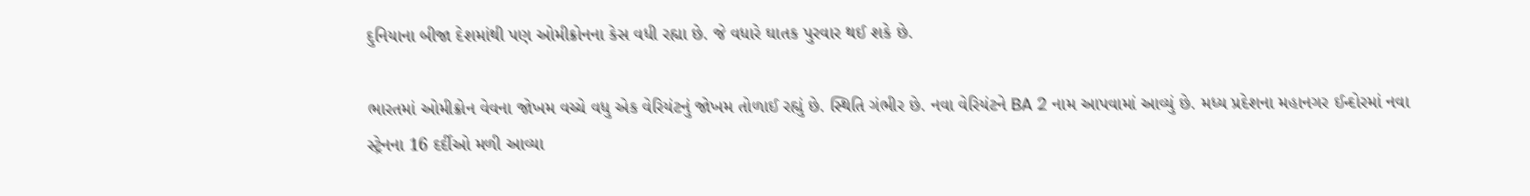દુનિયાના બીજા દેશમાંથી પણ ઓમીક્રોનના કેસ વધી રહ્યા છે. જે વધારે ઘાતક પુરવાર થઈ શકે છે.

ભારતમાં ઓમીક્રોન વેવના જોખમ વચ્ચે વધુ એક વેરિયંટનું જોખમ તોળાઈ રહ્યું છે. સ્થિતિ ગંભીર છે. નવા વેરિયંટને BA 2 નામ આપવામાં આવ્યું છે. મધ્ય પ્રદેશના મહાનગર ઈન્દોરમાં નવા સ્ટ્રેનના 16 દર્દીઓ મળી આવ્યા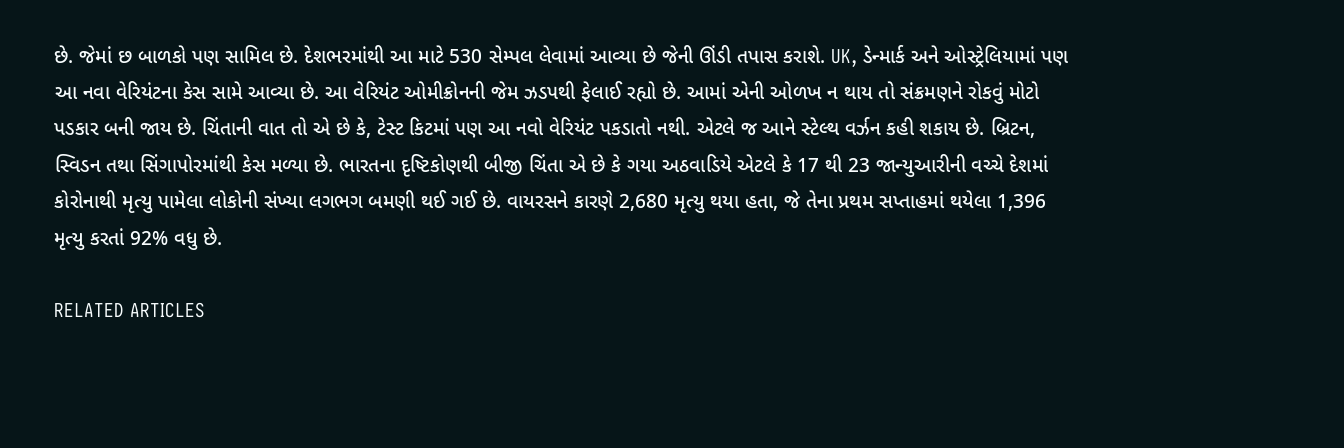છે. જેમાં છ બાળકો પણ સામિલ છે. દેશભરમાંથી આ માટે 530 સેમ્પલ લેવામાં આવ્યા છે જેની ઊંડી તપાસ કરાશે. UK, ડેન્માર્ક અને ઓસ્ટ્રેલિયામાં પણ આ નવા વેરિયંટના કેસ સામે આવ્યા છે. આ વેરિયંટ ઓમીક્રોનની જેમ ઝડપથી ફેલાઈ રહ્યો છે. આમાં એની ઓળખ ન થાય તો સંક્રમણને રોકવું મોટો પડકાર બની જાય છે. ચિંતાની વાત તો એ છે કે, ટેસ્ટ કિટમાં પણ આ નવો વેરિયંટ પકડાતો નથી. એટલે જ આને સ્ટેલ્થ વર્ઝન કહી શકાય છે. બ્રિટન, સ્વિડન તથા સિંગાપોરમાંથી કેસ મળ્યા છે. ભારતના દૃષ્ટિકોણથી બીજી ચિંતા એ છે કે ગયા અઠવાડિયે એટલે કે 17 થી 23 જાન્યુઆરીની વચ્ચે દેશમાં કોરોનાથી મૃત્યુ પામેલા લોકોની સંખ્યા લગભગ બમણી થઈ ગઈ છે. વાયરસને કારણે 2,680 મૃત્યુ થયા હતા, જે તેના પ્રથમ સપ્તાહમાં થયેલા 1,396 મૃત્યુ કરતાં 92% વધુ છે.

RELATED ARTICLES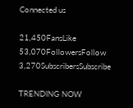Connected us

21,450FansLike
53,070FollowersFollow
3,270SubscribersSubscribe

TRENDING NOW